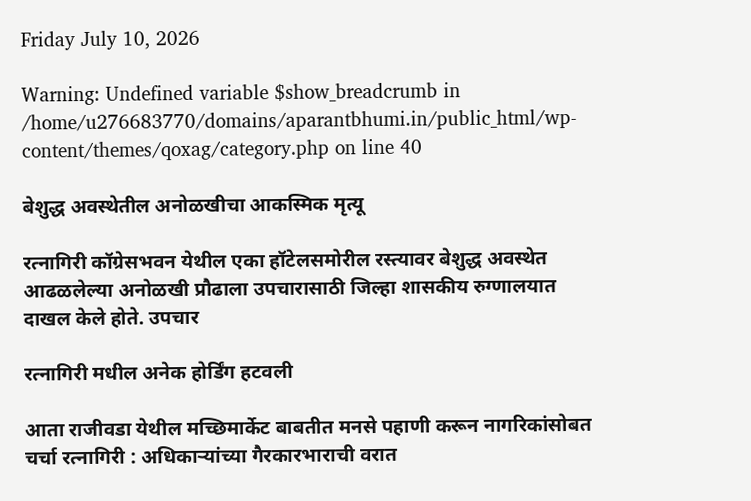Friday July 10, 2026

Warning: Undefined variable $show_breadcrumb in /home/u276683770/domains/aparantbhumi.in/public_html/wp-content/themes/qoxag/category.php on line 40

बेशुद्ध अवस्थेतील अनोळखीचा आकस्मिक मृत्यू

रत्नागिरी कॉग्रेसभवन येथील एका हॉटेलसमोरील रस्त्यावर बेशुद्ध अवस्थेत आढळलेल्या अनोळखी प्रौढाला उपचारासाठी जिल्हा शासकीय रुग्णालयात दाखल केले होते. उपचार

रत्नागिरी मधील अनेक होर्डिंग हटवली

आता राजीवडा येथील मच्छिमार्केट बाबतीत मनसे पहाणी करून नागरिकांसोबत चर्चा रत्नागिरी : अधिकाऱ्यांच्या गैरकारभाराची वरात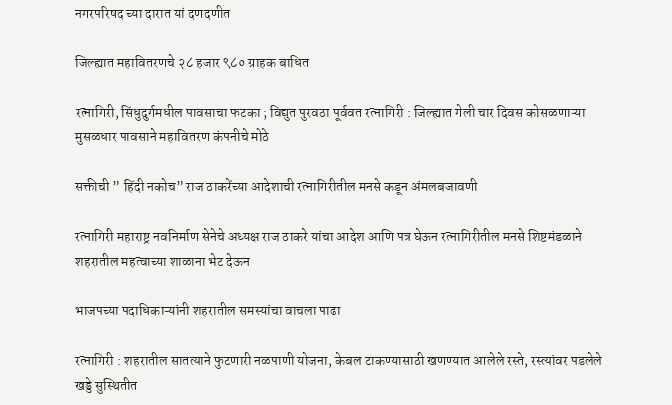नगरपरिषद च्या दारात यां दणदणीत

जिल्ह्यात महावितरणचे २८ हजार ९८० ग्राहक बाधित

रत्नागिरी, सिंधुदुर्गमधील पावसाचा फटका ; विद्युत पुरवठा पूर्ववत रत्नागिरी : जिल्ह्यात गेली चार दिवस कोसळणाऱ्या मुसळधार पावसाने महावितरण कंपनीचे मोठे

सक्तीची ” हिंदी नकोच” राज ठाकरेंच्या आदेशाची रत्नागिरीतील मनसे कडून अंमलबजावणी

रत्नागिरी महाराष्ट्र नवनिर्माण सेनेचे अध्यक्ष राज ठाकरे यांचा आदेश आणि पत्र घेऊन रत्नागिरीतील मनसे शिष्टमंडळाने शहरातील महत्वाच्या शाळाना भेट देऊन

भाजपच्या पदाधिकाऱ्यांनी शहरातील समस्यांचा वाचला पाढा

रत्नागिरी : शहरातील सातत्याने फुटणारी नळपाणी योजना, केबल टाकण्यासाठी खणण्यात आलेले रस्ते, रस्त्यांवर पडलेले खड्डे सुस्थितीत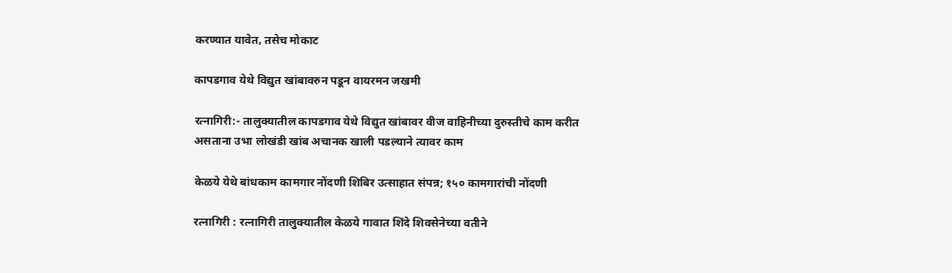करण्यात यावेत, तसेच मोकाट

कापडगाव येथे विद्युत खांबावरुन पडून वायरमन जखमी

रत्नागिरी:- तालुक्यातील कापडगाव येथे विद्युत खांबावर वीज वाहिनीच्या दुरुस्तीचे काम करीत असताना उभा लोखंडी खांब अचानक खाली पडल्याने त्यावर काम

केळये येथे बांधकाम कामगार नोंदणी शिबिर उत्साहात संपन्न; १५० कामगारांची नोंदणी

रत्नागिरी : रत्नागिरी तालुक्यातील केळये गावात शिंदे शिवसेनेच्या वतीने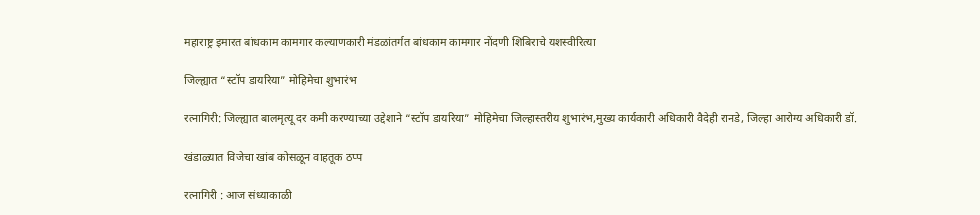महाराष्ट्र इमारत बांधकाम कामगार कल्याणकारी मंडळांतर्गत बांधकाम कामगार नोंदणी शिबिराचे यशस्वीरित्या

जिल्ह्यात “स्टॉप डायरिया” मोहिमेचा शुभारंभ

रत्नागिरी: जिल्ह्यात बालमृत्यू दर कमी करण्याच्या उद्देशाने “स्टॉप डायरिया” मोहिमेचा जिल्हास्तरीय शुभारंभ,मुख्य कार्यकारी अधिकारी वैदेही रानडे, जिल्हा आरोग्य अधिकारी डॉ.

खंडाळ्यात विजेचा खांब कोसळून वाहतूक ठप्प

रत्नागिरी : आज संध्याकाळी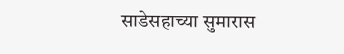साडेसहाच्या सुमारास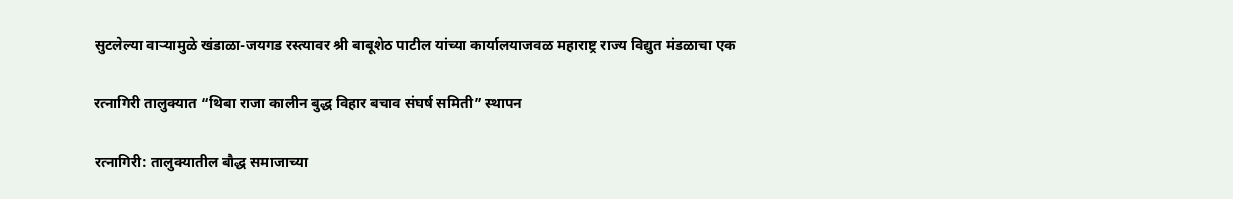सुटलेल्या वाऱ्यामुळे खंडाळा-जयगड रस्त्यावर श्री बाबूशेठ पाटील यांच्या कार्यालयाजवळ महाराष्ट्र राज्य विद्युत मंडळाचा एक

रत्नागिरी तालुक्यात “थिबा राजा कालीन बुद्ध विहार बचाव संघर्ष समिती” स्थापन

रत्नागिरी: तालुक्यातील बौद्ध समाजाच्या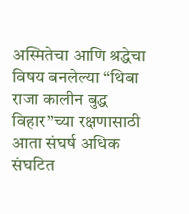अस्मितेचा आणि श्रद्धेचा विषय बनलेल्या “थिबा राजा कालीन बुद्ध विहार”च्या रक्षणासाठी आता संघर्ष अधिक संघटित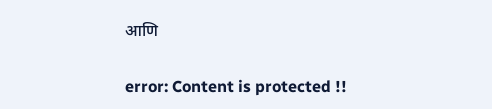आणि

error: Content is protected !!